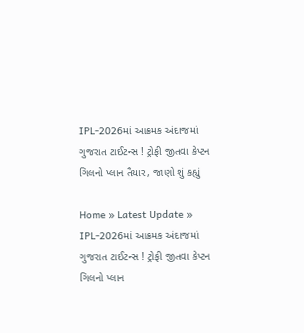IPL-2026માં આક્રમક અંદાજમાં ગુજરાત ટાઈટન્સ ! ટ્રોફી જીતવા કેપ્ટન ગિલનો પ્લાન તૈયાર, જાણો શું કહ્યું

Home » Latest Update » IPL-2026માં આક્રમક અંદાજમાં ગુજરાત ટાઈટન્સ ! ટ્રોફી જીતવા કેપ્ટન ગિલનો પ્લાન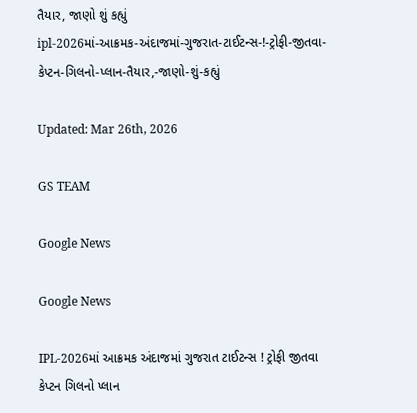તૈયાર, જાણો શું કહ્યું
ipl-2026માં-આક્રમક-અંદાજમાં-ગુજરાત-ટાઈટન્સ-!-ટ્રોફી-જીતવા-કેપ્ટન-ગિલનો-પ્લાન-તૈયાર,-જાણો-શું-કહ્યું

Updated: Mar 26th, 2026

GS TEAM

Google News

Google News

IPL-2026માં આક્રમક અંદાજમાં ગુજરાત ટાઈટન્સ ! ટ્રોફી જીતવા કેપ્ટન ગિલનો પ્લાન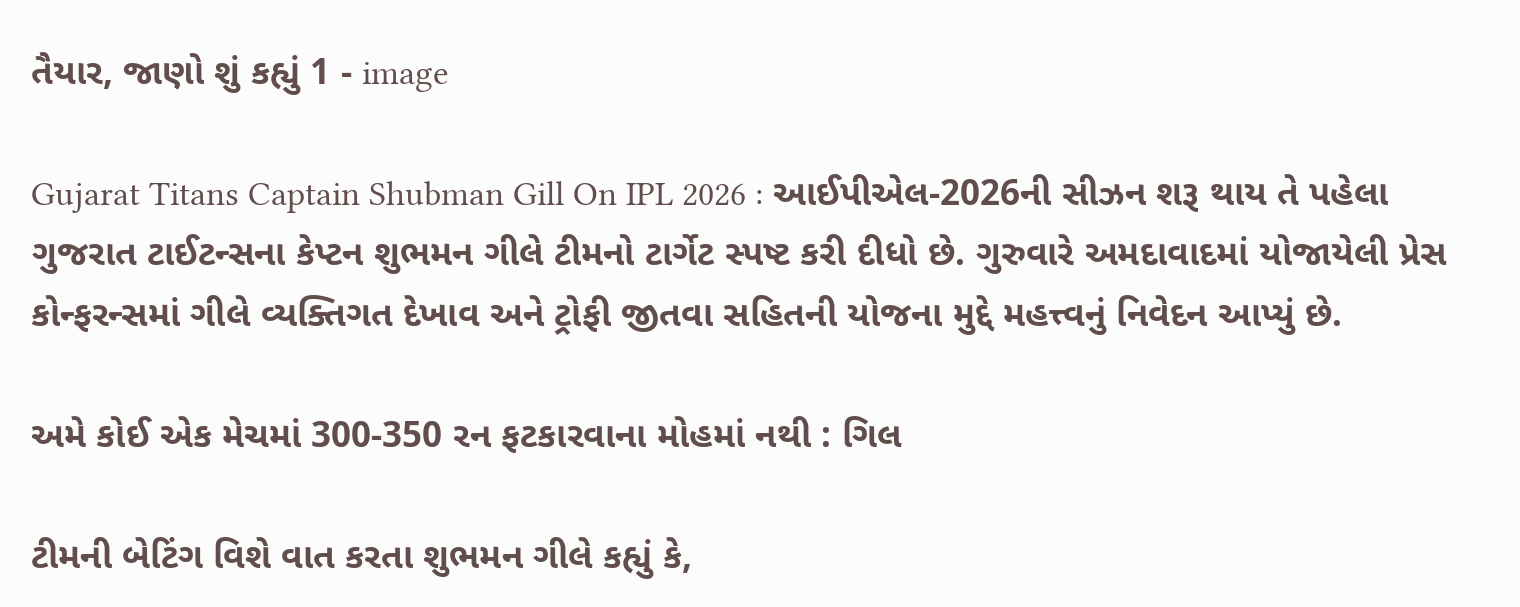તૈયાર, જાણો શું કહ્યું 1 - image

Gujarat Titans Captain Shubman Gill On IPL 2026 : આઈપીએલ-2026ની સીઝન શરૂ થાય તે પહેલા ગુજરાત ટાઈટન્સના કેપ્ટન શુભમન ગીલે ટીમનો ટાર્ગેટ સ્પષ્ટ કરી દીધો છે. ગુરુવારે અમદાવાદમાં યોજાયેલી પ્રેસ કોન્ફરન્સમાં ગીલે વ્યક્તિગત દેખાવ અને ટ્રોફી જીતવા સહિતની યોજના મુદ્દે મહત્ત્વનું નિવેદન આપ્યું છે.

અમે કોઈ એક મેચમાં 300-350 રન ફટકારવાના મોહમાં નથી : ગિલ

ટીમની બેટિંગ વિશે વાત કરતા શુભમન ગીલે કહ્યું કે,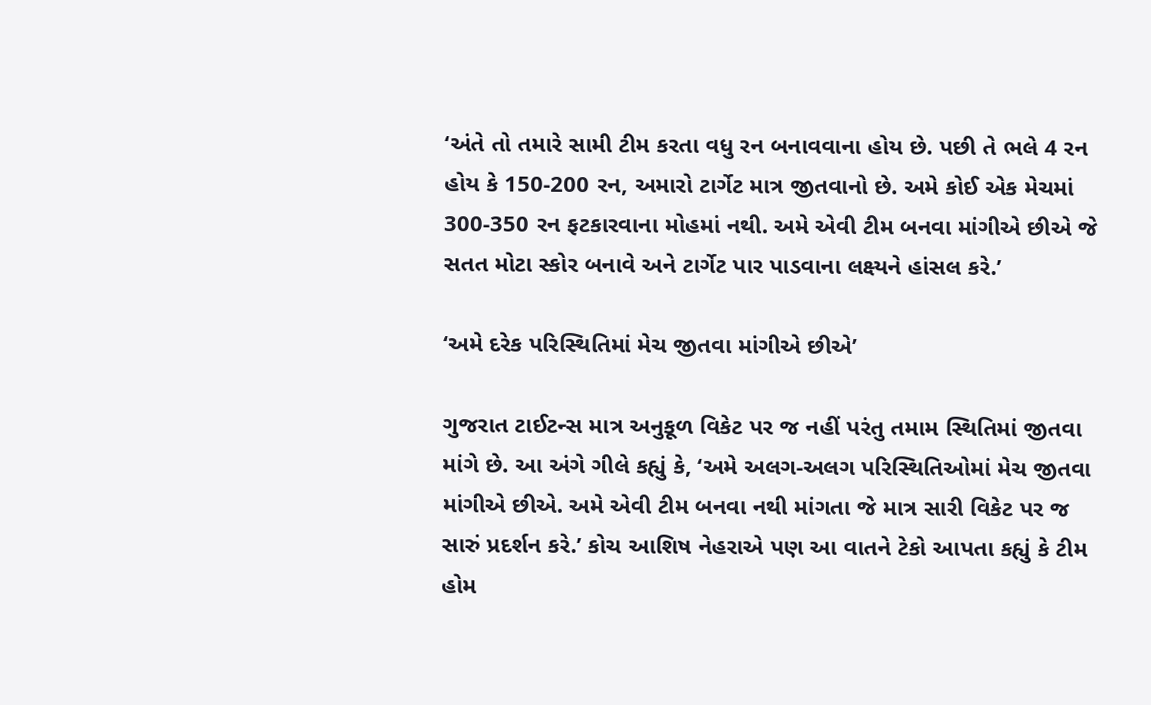‘અંતે તો તમારે સામી ટીમ કરતા વધુ રન બનાવવાના હોય છે. પછી તે ભલે 4 રન હોય કે 150-200 રન, અમારો ટાર્ગેટ માત્ર જીતવાનો છે. અમે કોઈ એક મેચમાં 300-350 રન ફટકારવાના મોહમાં નથી. અમે એવી ટીમ બનવા માંગીએ છીએ જે સતત મોટા સ્કોર બનાવે અને ટાર્ગેટ પાર પાડવાના લક્ષ્યને હાંસલ કરે.’

‘અમે દરેક પરિસ્થિતિમાં મેચ જીતવા માંગીએ છીએ’

ગુજરાત ટાઈટન્સ માત્ર અનુકૂળ વિકેટ પર જ નહીં પરંતુ તમામ સ્થિતિમાં જીતવા માંગે છે. આ અંગે ગીલે કહ્યું કે, ‘અમે અલગ-અલગ પરિસ્થિતિઓમાં મેચ જીતવા માંગીએ છીએ. અમે એવી ટીમ બનવા નથી માંગતા જે માત્ર સારી વિકેટ પર જ સારું પ્રદર્શન કરે.’ કોચ આશિષ નેહરાએ પણ આ વાતને ટેકો આપતા કહ્યું કે ટીમ હોમ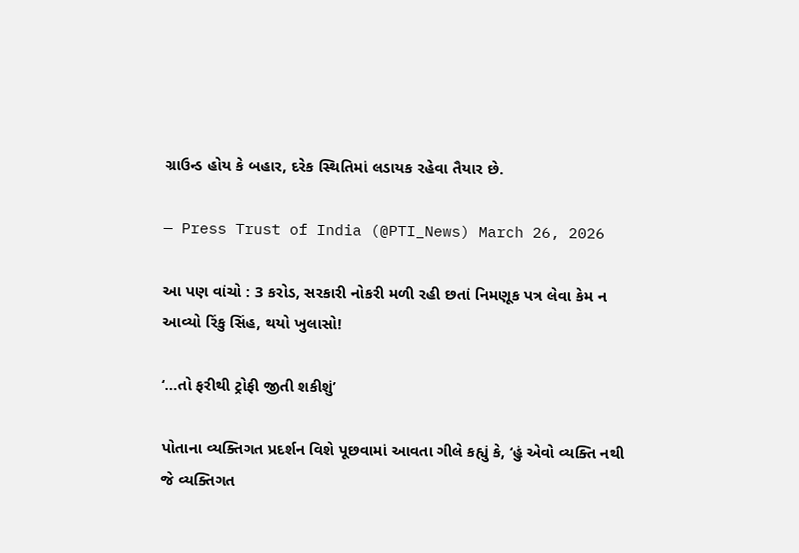ગ્રાઉન્ડ હોય કે બહાર, દરેક સ્થિતિમાં લડાયક રહેવા તૈયાર છે.

— Press Trust of India (@PTI_News) March 26, 2026

આ પણ વાંચો : 3 કરોડ, સરકારી નોકરી મળી રહી છતાં નિમણૂક પત્ર લેવા કેમ ન આવ્યો રિંકુ સિંહ, થયો ખુલાસો!

‘…તો ફરીથી ટ્રોફી જીતી શકીશું’

પોતાના વ્યક્તિગત પ્રદર્શન વિશે પૂછવામાં આવતા ગીલે કહ્યું કે, ‘હું એવો વ્યક્તિ નથી જે વ્યક્તિગત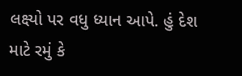લક્ષ્યો પર વધુ ધ્યાન આપે. હું દેશ માટે રમું કે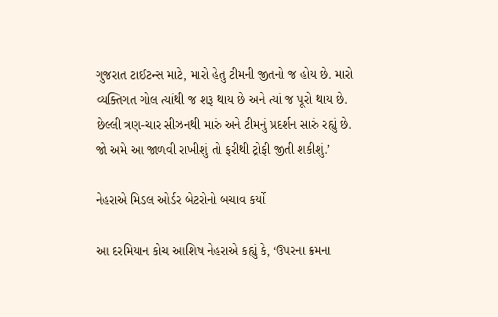ગુજરાત ટાઈટન્સ માટે, મારો હેતુ ટીમની જીતનો જ હોય છે. મારો વ્યક્તિગત ગોલ ત્યાંથી જ શરૂ થાય છે અને ત્યાં જ પૂરો થાય છે. છેલ્લી ત્રણ-ચાર સીઝનથી મારું અને ટીમનું પ્રદર્શન સારું રહ્યું છે. જો અમે આ જાળવી રાખીશું તો ફરીથી ટ્રોફી જીતી શકીશું.’

નેહરાએ મિડલ ઓર્ડર બેટરોનો બચાવ કર્યો

આ દરમિયાન કોચ આશિષ નેહરાએ કહ્યું કે, ‘ઉપરના ક્રમના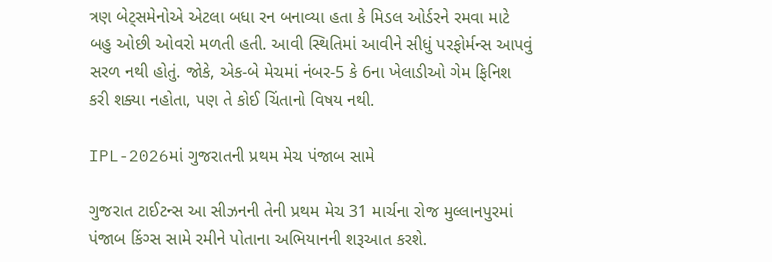ત્રણ બેટ્સમેનોએ એટલા બધા રન બનાવ્યા હતા કે મિડલ ઓર્ડરને રમવા માટે બહુ ઓછી ઓવરો મળતી હતી. આવી સ્થિતિમાં આવીને સીધું પરફોર્મન્સ આપવું સરળ નથી હોતું. જોકે, એક-બે મેચમાં નંબર-5 કે 6ના ખેલાડીઓ ગેમ ફિનિશ કરી શક્યા નહોતા, પણ તે કોઈ ચિંતાનો વિષય નથી.

IPL-2026માં ગુજરાતની પ્રથમ મેચ પંજાબ સામે

ગુજરાત ટાઈટન્સ આ સીઝનની તેની પ્રથમ મેચ 31 માર્ચના રોજ મુલ્લાનપુરમાં પંજાબ કિંગ્સ સામે રમીને પોતાના અભિયાનની શરૂઆત કરશે.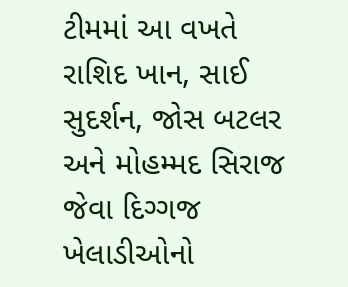ટીમમાં આ વખતે રાશિદ ખાન, સાઈ સુદર્શન, જોસ બટલર અને મોહમ્મદ સિરાજ જેવા દિગ્ગજ ખેલાડીઓનો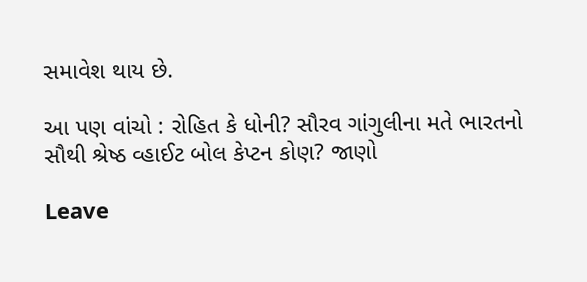સમાવેશ થાય છે.

આ પણ વાંચો : રોહિત કે ધોની? સૌરવ ગાંગુલીના મતે ભારતનો સૌથી શ્રેષ્ઠ વ્હાઈટ બોલ કેપ્ટન કોણ? જાણો

Leave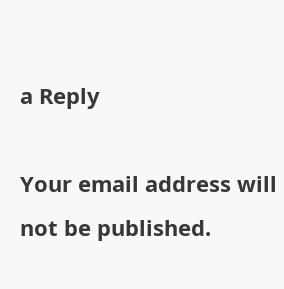a Reply

Your email address will not be published.